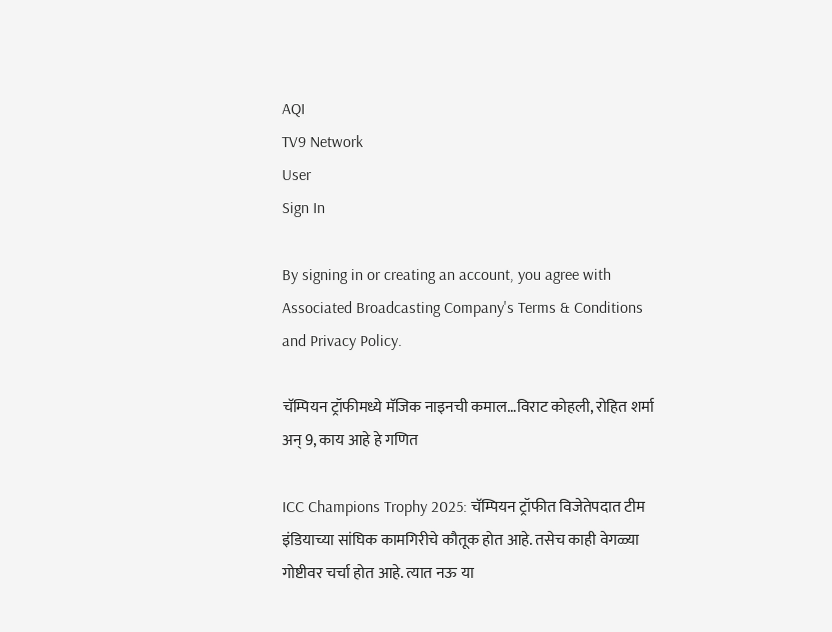AQI
TV9 Network
User
Sign In

By signing in or creating an account, you agree with Associated Broadcasting Company's Terms & Conditions and Privacy Policy.

चॅम्पियन ट्रॉफीमध्ये मॅजिक नाइनची कमाल…विराट कोहली, रोहित शर्मा अन् 9, काय आहे हे गणित

ICC Champions Trophy 2025: चॅम्पियन ट्रॉफीत विजेतेपदात टीम इंडियाच्या सांघिक कामगिरीचे कौतूक होत आहे. तसेच काही वेगळ्या गोष्टीवर चर्चा होत आहे. त्यात नऊ या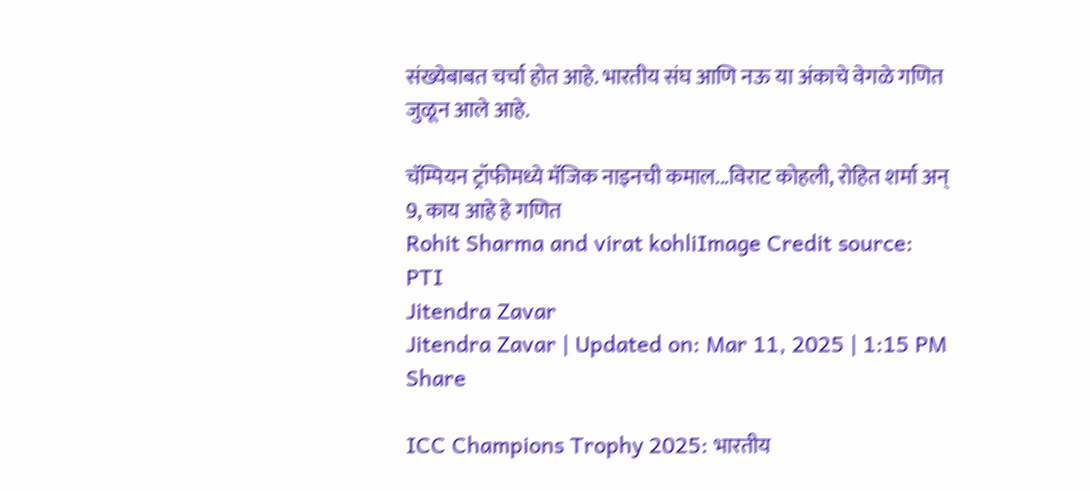संख्येबाबत चर्चा होत आहे. भारतीय संघ आणि नऊ या अंकाचे वेगळे गणित जुळून आले आहे.

चॅम्पियन ट्रॉफीमध्ये मॅजिक नाइनची कमाल...विराट कोहली, रोहित शर्मा अन् 9, काय आहे हे गणित
Rohit Sharma and virat kohliImage Credit source: PTI
Jitendra Zavar
Jitendra Zavar | Updated on: Mar 11, 2025 | 1:15 PM
Share

ICC Champions Trophy 2025: भारतीय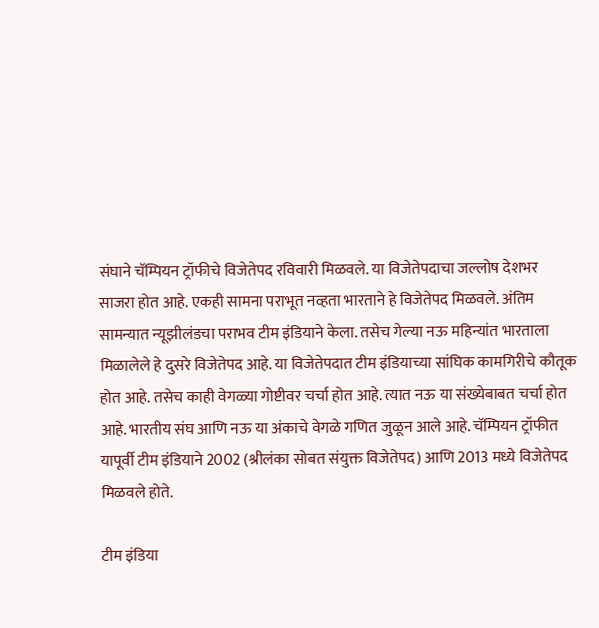संघाने चॅम्पियन ट्रॉफीचे विजेतेपद रविवारी मिळवले. या विजेतेपदाचा जल्लोष देशभर साजरा होत आहे. एकही सामना पराभूत नव्हता भारताने हे विजेतेपद मिळवले. अंतिम सामन्यात न्यूझीलंडचा पराभव टीम इंडियाने केला. तसेच गेल्या नऊ महिन्यांत भारताला मिळालेले हे दुसरे विजेतेपद आहे. या विजेतेपदात टीम इंडियाच्या सांघिक कामगिरीचे कौतूक होत आहे. तसेच काही वेगळ्या गोष्टीवर चर्चा होत आहे. त्यात नऊ या संख्येबाबत चर्चा होत आहे. भारतीय संघ आणि नऊ या अंकाचे वेगळे गणित जुळून आले आहे. चॅम्पियन ट्रॉफीत यापूर्वी टीम इंडियाने 2002 (श्रीलंका सोबत संयुक्त विजेतेपद) आणि 2013 मध्ये विजेतेपद मिळवले होते.

टीम इंडिया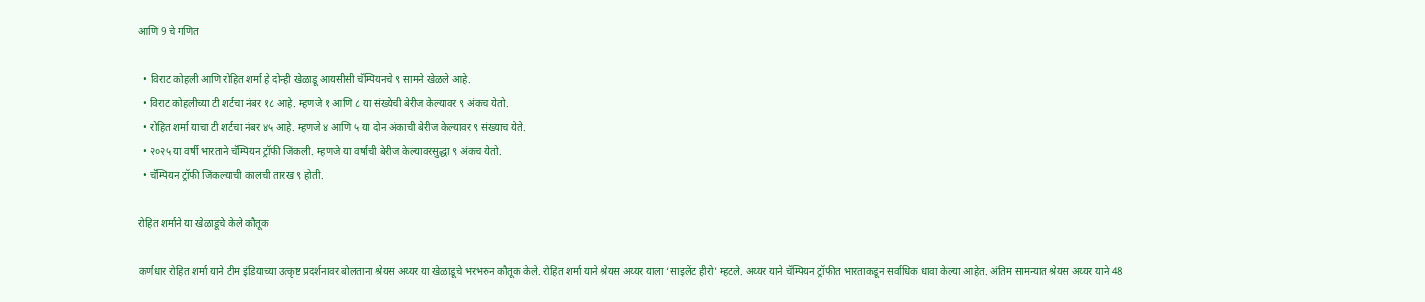आणि 9 चे गणित

  • विराट कोहली आणि रोहित शर्मा हे दोन्ही खेळाडू आयसीसी चॅम्पियनचे ९ सामने खेळले आहे.
  • विराट कोहलीच्या टी शर्टचा नंबर १८ आहे. म्हणजे १ आणि ८ या संख्येची बेरीज केल्यावर ९ अंकच येतो.
  • रोहित शर्मा याचा टी शर्टचा नंबर ४५ आहे. म्हणजे ४ आणि ५ या दोन अंकाची बेरीज केल्यावर ९ संख्याच येते.
  • २०२५ या वर्षी भारताने चॅम्पियन ट्रॉफी जिंकली. म्हणजे या वर्षाची बेरीज केल्यावरसुद्धा ९ अंकच येतो.
  • चॅम्पियन ट्रॉफी जिंकल्याची कालची तारख ९ होती.

रोहित शर्माने या खेळाडूचे केले कौतूक

कर्णधार रोहित शर्मा याने टीम इंडियाच्या उत्कृष्ट प्रदर्शनावर बोलताना श्रेयस अय्यर या खेळाडूचे भरभरुन कौतूक केले. रोहित शर्मा याने श्रेयस अय्यर याला ‘साइलेंट हीरो’ म्हटले. अय्यर याने चॅम्पियन ट्रॉफीत भारताकडून सर्वाधिक धावा केल्या आहेत. अंतिम सामन्यात श्रेयस अय्यर याने 48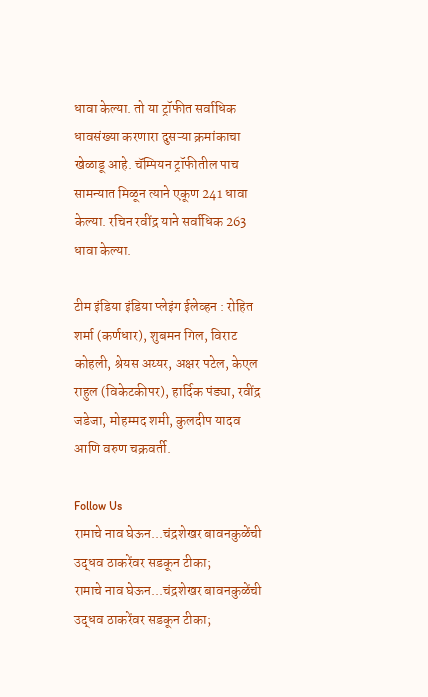धावा केल्या. तो या ट्रॉफीत सर्वाधिक धावसंख्या करणारा दुसऱ्या क्रमांकाचा खेळाडू आहे. चॅम्पियन ट्रॉफीतील पाच सामन्यात मिळून त्याने एकूण 241 धावा केल्या. रचिन रवींद्र याने सर्वाधिक 263 धावा केल्या.

टीम इंडिया इंडिया प्लेइंग ईलेव्हन : रोहित शर्मा (कर्णधार), शुबमन गिल, विराट कोहली, श्रेयस अय्यर, अक्षर पटेल, केएल राहुल (विकेटकीपर), हार्दिक पंड्या, रवींद्र जडेजा, मोहम्मद शमी, कुलदीप यादव आणि वरुण चक्रवर्ती.

Follow Us
रामाचे नाव घेऊन...चंद्रशेखर बावनकुळेंची उद्धव ठाकरेंवर सडकून टीका;
रामाचे नाव घेऊन...चंद्रशेखर बावनकुळेंची उद्धव ठाकरेंवर सडकून टीका;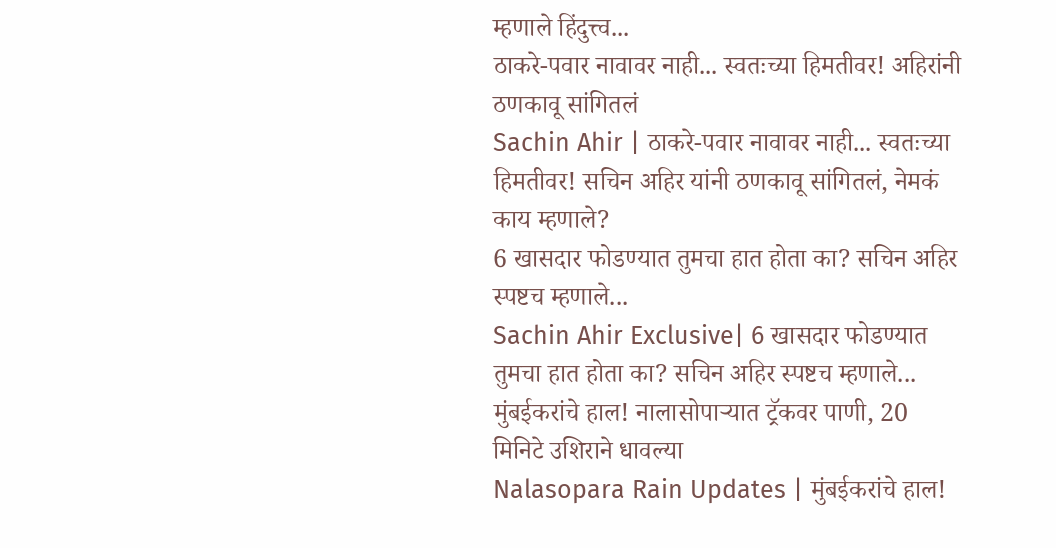म्हणाले हिंदुत्त्व...
ठाकरे-पवार नावावर नाही... स्वतःच्या हिमतीवर! अहिरांनी ठणकावू सांगितलं
Sachin Ahir | ठाकरे-पवार नावावर नाही... स्वतःच्या हिमतीवर! सचिन अहिर यांनी ठणकावू सांगितलं, नेमकं काय म्हणाले?
6 खासदार फोडण्यात तुमचा हात होता का? सचिन अहिर स्पष्टच म्हणाले...
Sachin Ahir Exclusive| 6 खासदार फोडण्यात तुमचा हात होता का? सचिन अहिर स्पष्टच म्हणाले...
मुंबईकरांचे हाल! नालासोपाऱ्यात ट्रॅकवर पाणी, 20 मिनिटे उशिराने धावल्या
Nalasopara Rain Updates | मुंबईकरांचे हाल!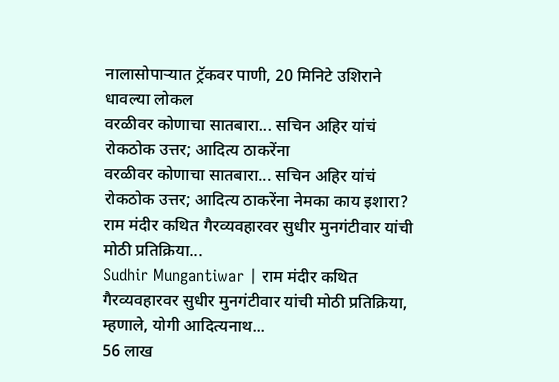नालासोपाऱ्यात ट्रॅकवर पाणी, 20 मिनिटे उशिराने धावल्या लोकल
वरळीवर कोणाचा सातबारा... सचिन अहिर यांचं रोकठोक उत्तर; आदित्य ठाकरेंना
वरळीवर कोणाचा सातबारा... सचिन अहिर यांचं रोकठोक उत्तर; आदित्य ठाकरेंना नेमका काय इशारा?
राम मंदीर कथित गैरव्यवहारवर सुधीर मुनगंटीवार यांची मोठी प्रतिक्रिया...
Sudhir Mungantiwar | राम मंदीर कथित गैरव्यवहारवर सुधीर मुनगंटीवार यांची मोठी प्रतिक्रिया, म्हणाले, योगी आदित्यनाथ...
56 लाख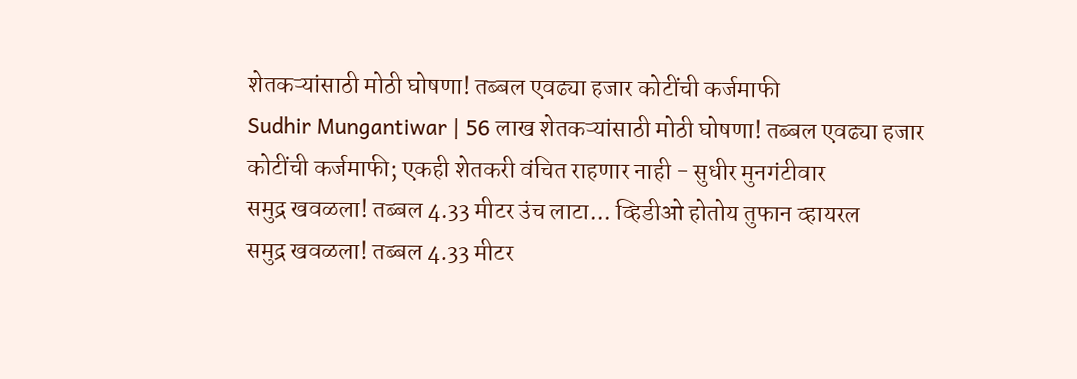शेतकऱ्यांसाठी मोठी घोषणा! तब्बल एवढ्या हजार कोटींची कर्जमाफी
Sudhir Mungantiwar | 56 लाख शेतकऱ्यांसाठी मोठी घोषणा! तब्बल एवढ्या हजार कोटींची कर्जमाफी; एकही शेतकरी वंचित राहणार नाही - सुधीर मुनगंटीवार
समुद्र खवळला! तब्बल 4.33 मीटर उंच लाटा... व्हिडीओ होतोय तुफान व्हायरल
समुद्र खवळला! तब्बल 4.33 मीटर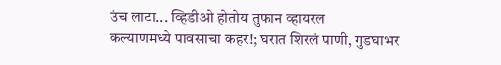उंच लाटा... व्हिडीओ होतोय तुफान व्हायरल
कल्याणमध्ये पावसाचा कहर!; घरात शिरलं पाणी, गुडघाभर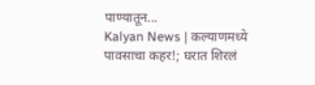पाण्यातून...
Kalyan News | कल्याणमध्ये पावसाचा कहर!; घरात शिरलं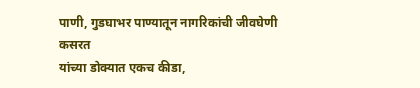पाणी, गुडघाभर पाण्यातून नागरिकांची जीवघेणी कसरत
यांच्या डोक्यात एकच कीडा,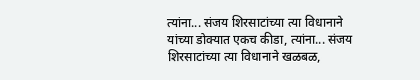त्यांना... संजय शिरसाटांच्या त्या विधानाने
यांच्या डोक्यात एकच कीडा, त्यांना... संजय शिरसाटांच्या त्या विधानाने खळबळ,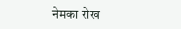नेमका रोख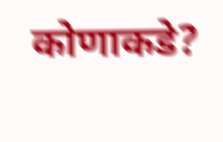कोणाकडे?